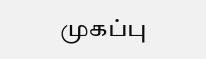முகப்பு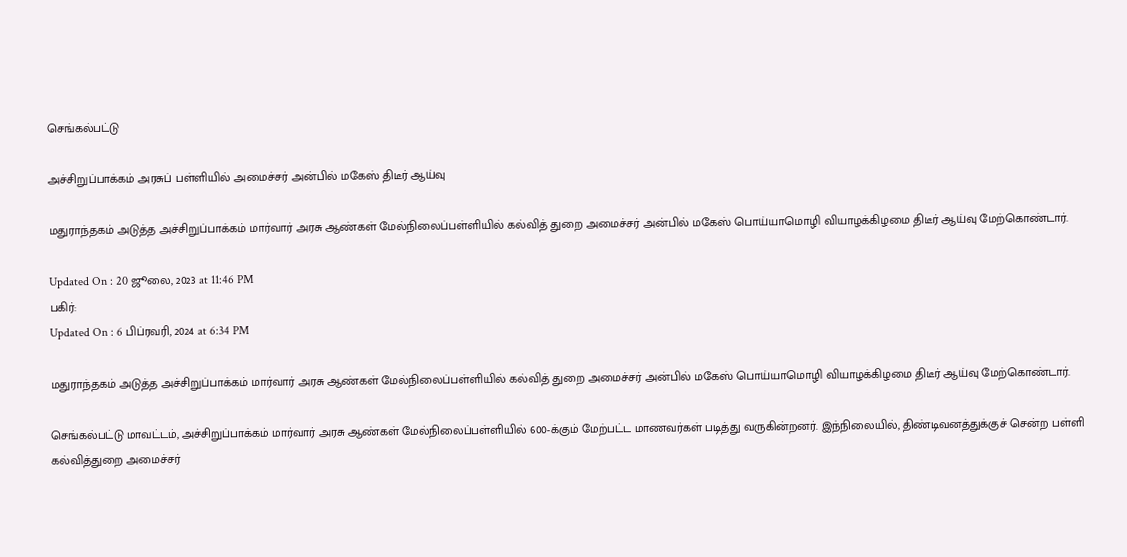செங்கல்பட்டு

அச்சிறுப்பாக்கம் அரசுப் பள்ளியில் அமைச்சர் அன்பில் மகேஸ் திடீர் ஆய்வு

மதுராந்தகம் அடுத்த அச்சிறுப்பாக்கம் மார்வார் அரசு ஆண்கள் மேல்நிலைப்பள்ளியில் கல்வித் துறை அமைச்சர் அன்பில் மகேஸ் பொய்யாமொழி வியாழக்கிழமை திடீர் ஆய்வு மேற்கொண்டார்.

Updated On : 20 ஜூலை, 2023 at 11:46 PM
பகிர்:
Updated On : 6 பிப்ரவரி, 2024 at 6:34 PM

மதுராந்தகம் அடுத்த அச்சிறுப்பாக்கம் மார்வார் அரசு ஆண்கள் மேல்நிலைப்பள்ளியில் கல்வித் துறை அமைச்சர் அன்பில் மகேஸ் பொய்யாமொழி வியாழக்கிழமை திடீர் ஆய்வு மேற்கொண்டார்.

செங்கல்பட்டு மாவட்டம், அச்சிறுப்பாக்கம் மார்வார் அரசு ஆண்கள் மேல்நிலைப்பள்ளியில் 600-க்கும் மேற்பட்ட மாணவர்கள் படித்து வருகின்றனர். இந்நிலையில், திண்டிவனத்துக்குச் சென்ற பள்ளி கல்வித்துறை அமைச்சர்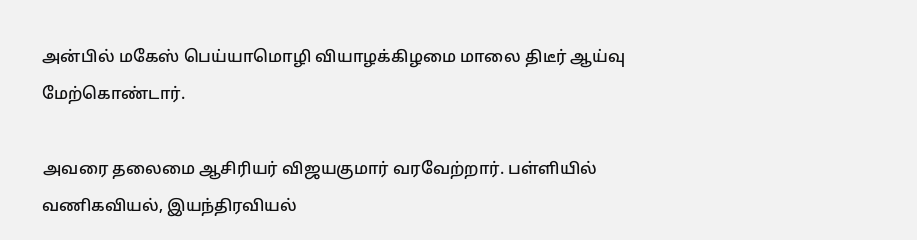அன்பில் மகேஸ் பெய்யாமொழி வியாழக்கிழமை மாலை திடீர் ஆய்வு மேற்கொண்டார்.

அவரை தலைமை ஆசிரியர் விஜயகுமார் வரவேற்றார். பள்ளியில் வணிகவியல், இயந்திரவியல்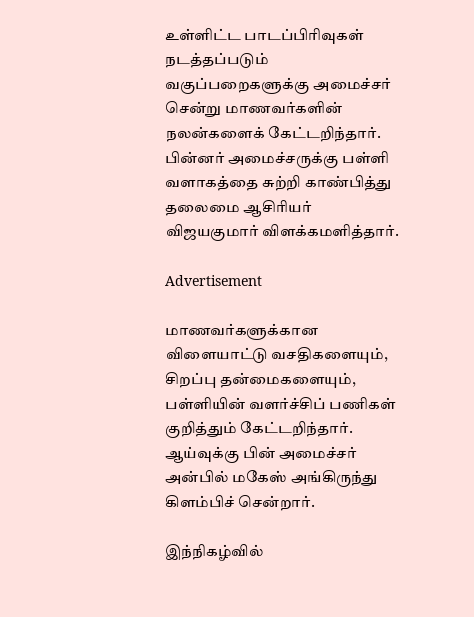உள்ளிட்ட பாடப்பிரிவுகள் நடத்தப்படும் வகுப்பறைகளுக்கு அமைச்சர் சென்று மாணவர்களின் நலன்களைக் கேட்டறிந்தார். பின்னர் அமைச்சருக்கு பள்ளி வளாகத்தை சுற்றி காண்பித்து தலைமை ஆசிரியர் விஜயகுமார் விளக்கமளித்தார்.

Advertisement

மாணவர்களுக்கான விளையாட்டு வசதிகளையும், சிறப்பு தன்மைகளையும், பள்ளியின் வளர்ச்சிப் பணிகள் குறித்தும் கேட்டறிந்தார். ஆய்வுக்கு பின் அமைச்சர் அன்பில் மகேஸ் அங்கிருந்து கிளம்பிச் சென்றார்.

இந்நிகழ்வில்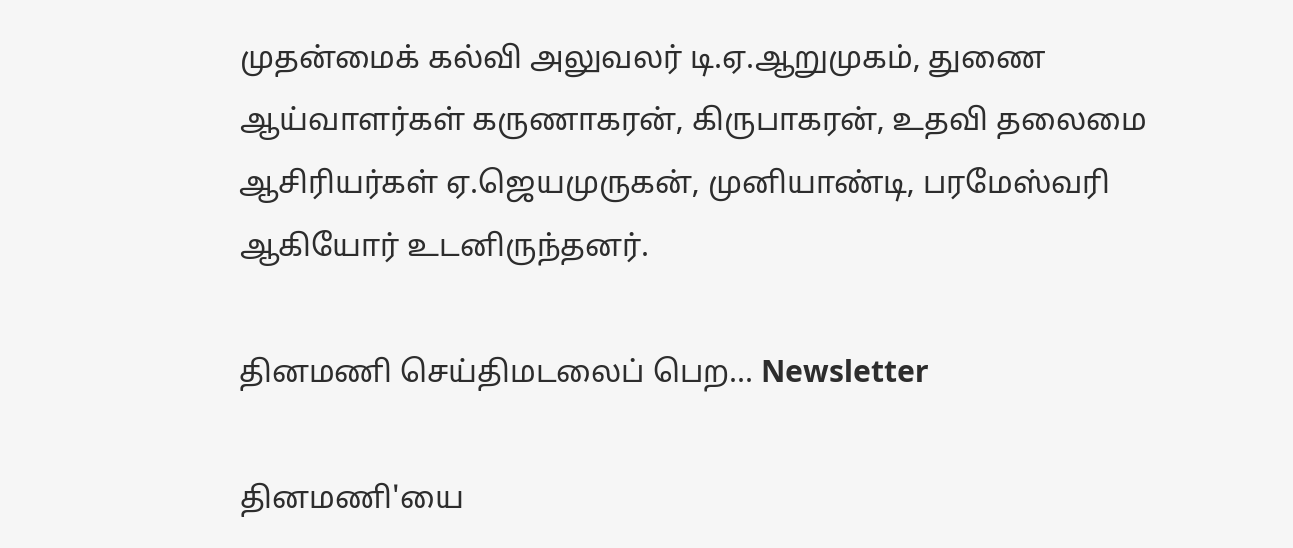முதன்மைக் கல்வி அலுவலர் டி.ஏ.ஆறுமுகம், துணை ஆய்வாளர்கள் கருணாகரன், கிருபாகரன், உதவி தலைமை ஆசிரியர்கள் ஏ.ஜெயமுருகன், முனியாண்டி, பரமேஸ்வரி ஆகியோர் உடனிருந்தனர்.

தினமணி செய்திமடலைப் பெற... Newsletter

தினமணி'யை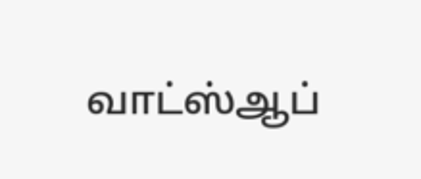வாட்ஸ்ஆப்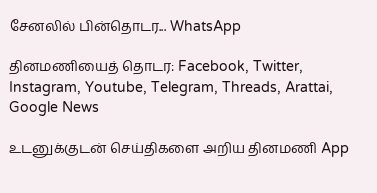சேனலில் பின்தொடர... WhatsApp

தினமணியைத் தொடர: Facebook, Twitter, Instagram, Youtube, Telegram, Threads, Arattai, Google News

உடனுக்குடன் செய்திகளை அறிய தினமணி App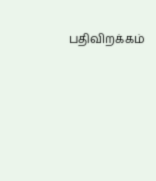பதிவிறக்கம்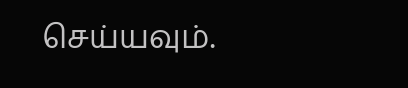செய்யவும்.